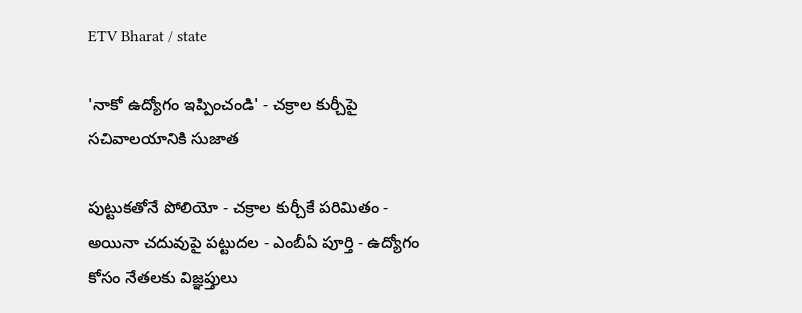ETV Bharat / state

'నాకో ఉద్యోగం ఇప్పించండి' - చక్రాల కుర్చీపై సచివాలయానికి సుజాత

పుట్టుకతోనే పోలియో - చక్రాల కుర్చీకే పరిమితం - అయినా చదువుపై పట్టుదల - ఎంబీఏ పూర్తి - ఉద్యోగం కోసం నేతలకు విజ్ఞప్తులు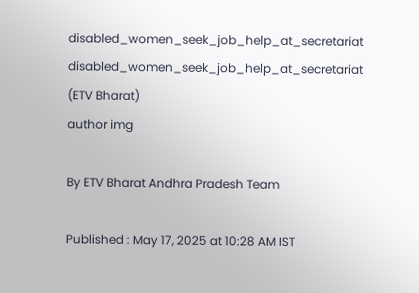disabled_women_seek_job_help_at_secretariat
disabled_women_seek_job_help_at_secretariat (ETV Bharat)
author img

By ETV Bharat Andhra Pradesh Team

Published : May 17, 2025 at 10:28 AM IST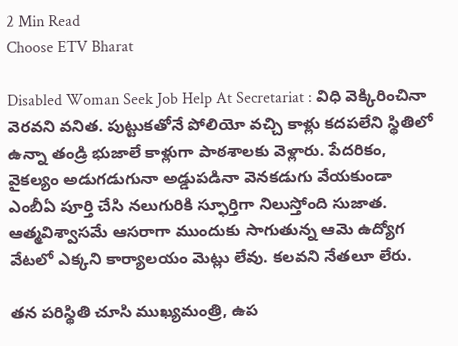2 Min Read
Choose ETV Bharat

Disabled Woman Seek Job Help At Secretariat : విధి వెక్కిరించినా వెరవని వనిత. పుట్టుకతోనే పోలియో వచ్చి కాళ్లు కదపలేని స్థితిలో ఉన్నా తండ్రి భుజాలే కాళ్లుగా పాఠశాలకు వెళ్లారు. పేదరికం, వైకల్యం అడుగడుగునా అడ్డుపడినా వెనకడుగు వేయకుండా ఎంబీఏ పూర్తి చేసి నలుగురికి స్ఫూర్తిగా నిలుస్తోంది సుజాత. ఆత్మవిశ్వాసమే ఆసరాగా ముందుకు సాగుతున్న ఆమె ఉద్యోగ వేటలో ఎక్కని కార్యాలయం మెట్లు లేవు. కలవని నేతలూ లేరు.

తన పరిస్థితి చూసి ముఖ్యమంత్రి, ఉప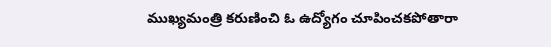ముఖ్యమంత్రి కరుణించి ఓ ఉద్యోగం చూపించకపోతారా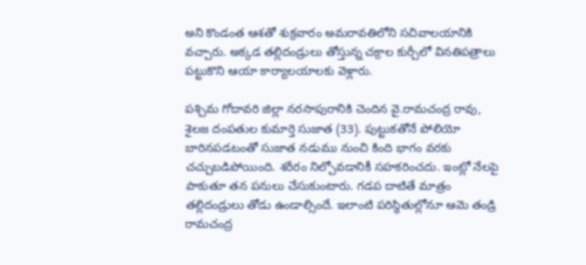అని కొండంత ఆశతో శుక్రవారం అమరావతిలోని సచివాలయానికి వచ్చారు. అక్కడ తల్లిదండ్రులు తోస్తున్న చక్రాల కుర్చీలో వినతిపత్రాలు పట్టుకొని ఆయా కార్యాలయాలకు వెళ్లారు.

పశ్చిమ గోదావరి జిల్లా నరసాపురానికి చెందిన వై.రామచంద్ర రావు, శైలజ దంపతుల కుమార్తె సుజాత (33). పుట్టుకతోనే పోలియో బారినపడటంతో సుజాత నడుము నుంచి కింది భాగం వరకు చచ్చుబడిపోయింది. శరీరం నిల్చోవడానికీ సహకరించదు. ఇంట్లో నేలపై పాకుతూ తన పనులు చేసుకుంటారు. గడప దాటితే మాత్రం తల్లిదండ్రులు తోడు ఉండాల్సిందే. ఇలాంటి పరిస్థితుల్లోనూ ఆమె తండ్రి రామచంద్ర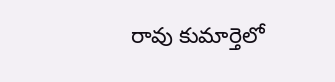రావు కుమార్తెలో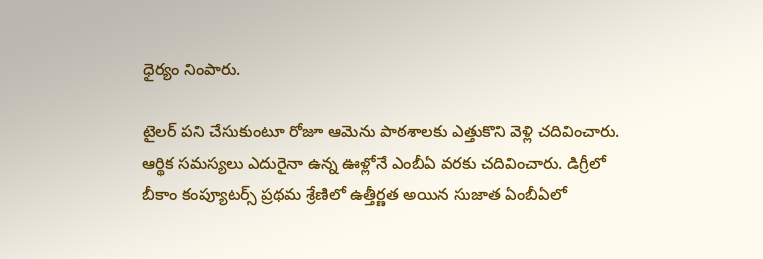ధైర్యం నింపారు.

టైలర్‌ పని చేసుకుంటూ రోజూ ఆమెను పాఠశాలకు ఎత్తుకొని వెళ్లి చదివించారు. ఆర్థిక సమస్యలు ఎదురైనా ఉన్న ఊళ్లోనే ఎంబీఏ వరకు చదివించారు. డిగ్రీలో బీకాం కంప్యూటర్స్‌ ప్రథమ శ్రేణిలో ఉత్తీర్ణత అయిన సుజాత ఏంబీఏలో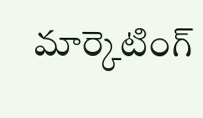మార్కెటింగ్‌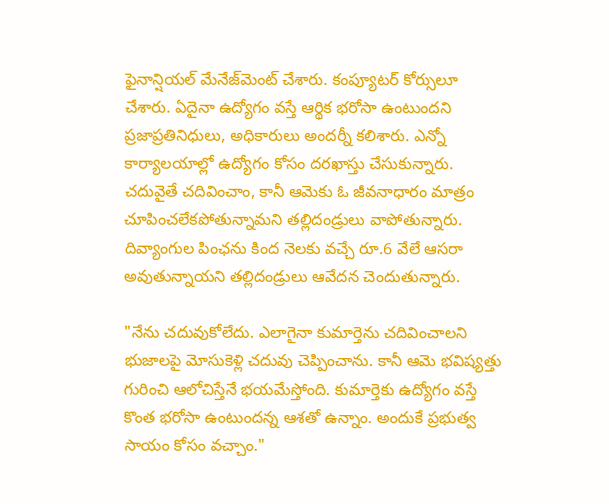ఫైనాన్షియల్‌ మేనేజ్‌మెంట్‌ చేశారు. కంప్యూటర్‌ కోర్సులూ చేశారు. ఏదైనా ఉద్యోగం వస్తే ఆర్థిక భరోసా ఉంటుందని ప్రజాప్రతినిధులు, అధికారులు అందర్నీ కలిశారు. ఎన్నో కార్యాలయాల్లో ఉద్యోగం కోసం దరఖాస్తు చేసుకున్నారు. చదువైతే చదివించాం, కానీ ఆమెకు ఓ జీవనాధారం మాత్రం చూపించలేకపోతున్నామని తల్లిదండ్రులు వాపోతున్నారు. దివ్యాంగుల పింఛను కింద నెలకు వచ్చే రూ.6 వేలే ఆసరా అవుతున్నాయని తల్లిదండ్రులు ఆవేదన చెందుతున్నారు.

"నేను చదువుకోలేదు. ఎలాగైనా కుమార్తెను చదివించాలని భుజాలపై మోసుకెళ్లి చదువు చెప్పించాను. కానీ ఆమె భవిష్యత్తు గురించి ఆలోచిస్తేనే భయమేస్తోంది. కుమార్తెకు ఉద్యోగం వస్తే కొంత భరోసా ఉంటుందన్న ఆశతో ఉన్నాం. అందుకే ప్రభుత్వ సాయం కోసం వచ్చాం."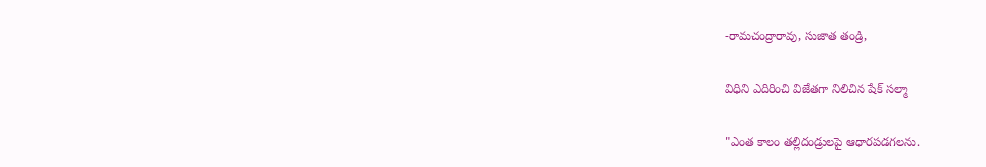-రామచంద్రారావు, సుజాత తండ్రి,

విధిని ఎదిరించి విజేతగా నిలిచిన షేక్ సల్మా

"ఎంత కాలం తల్లిదండ్రులపై ఆధారపడగలను.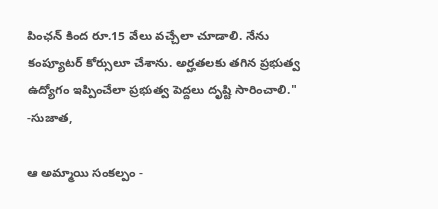పింఛన్‌ కింద రూ.15 వేలు వచ్చేలా చూడాలి. నేను కంప్యూటర్‌ కోర్సులూ చేశాను. అర్హతలకు తగిన ప్రభుత్వ ఉద్యోగం ఇప్పించేలా ప్రభుత్వ పెద్దలు దృష్టి సారించాలి." -సుజాత,

ఆ అమ్మాయి సంకల్పం -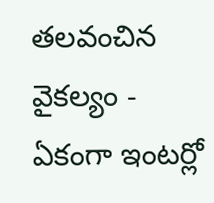తలవంచిన వైకల్యం - ఏకంగా ఇంటర్లో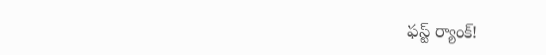ఫస్ట్ ర్యాంక్!